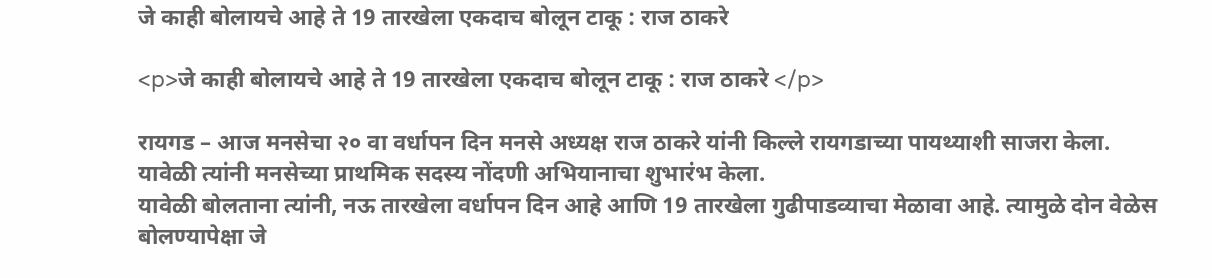जे काही बोलायचे आहे ते 19 तारखेला एकदाच बोलून टाकू : राज ठाकरे

<p>जे काही बोलायचे आहे ते 19 तारखेला एकदाच बोलून टाकू : राज ठाकरे </p>

रायगड – आज मनसेचा २० वा वर्धापन दिन मनसे अध्यक्ष राज ठाकरे यांनी किल्ले रायगडाच्या पायथ्याशी साजरा केला. यावेळी त्यांनी मनसेच्या प्राथमिक सदस्य नोंदणी अभियानाचा शुभारंभ केला.
यावेळी बोलताना त्यांनी, नऊ तारखेला वर्धापन दिन आहे आणि 19 तारखेला गुढीपाडव्याचा मेळावा आहे. त्यामुळे दोन वेळेस बोलण्यापेक्षा जे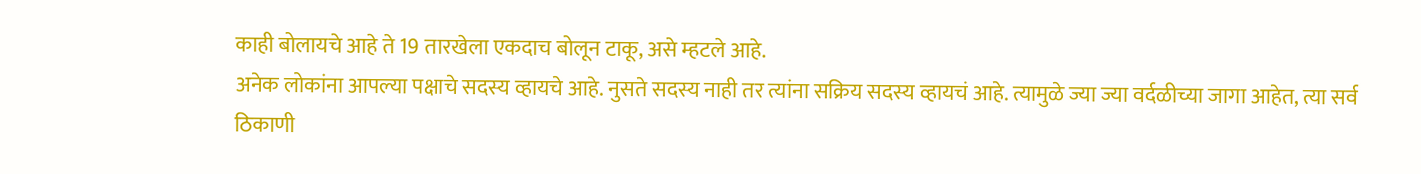काही बोलायचे आहे ते 19 तारखेला एकदाच बोलून टाकू, असे म्हटले आहे.
अनेक लोकांना आपल्या पक्षाचे सदस्य व्हायचे आहे. नुसते सदस्य नाही तर त्यांना सक्रिय सदस्य व्हायचं आहे. त्यामुळे ज्या ज्या वर्दळीच्या जागा आहेत, त्या सर्व ठिकाणी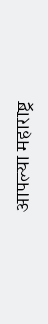आपल्या महाराष्ट्र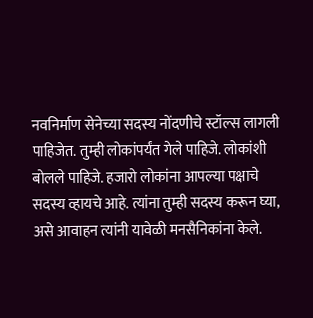नवनिर्माण सेनेच्या सदस्य नोंदणीचे स्टॉल्स लागली पाहिजेत. तुम्ही लोकांपर्यंत गेले पाहिजे. लोकांशी बोलले पाहिजे. हजारो लोकांना आपल्या पक्षाचे सदस्य व्हायचे आहे. त्यांना तुम्ही सदस्य करून घ्या, असे आवाहन त्यांनी यावेळी मनसैनिकांना केले.